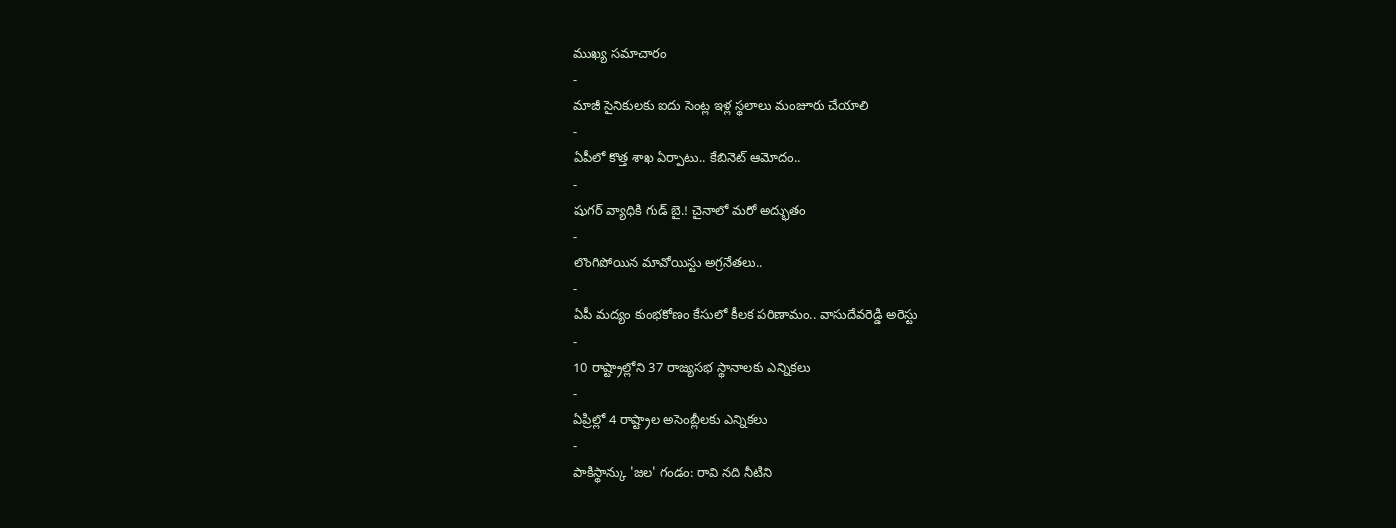ముఖ్య సమాచారం
-
మాజీ సైనికులకు ఐదు సెంట్ల ఇళ్ల స్థలాలు మంజూరు చేయాలి
-
ఏపీలో కొత్త శాఖ ఏర్పాటు.. కేబినెట్ ఆమోదం..
-
షుగర్ వ్యాధికి గుడ్ బై.! చైనాలో మరో అద్భుతం
-
లొంగిపోయిన మావోయిస్టు అగ్రనేతలు..
-
ఏపీ మద్యం కుంభకోణం కేసులో కీలక పరిణామం.. వాసుదేవరెడ్డి అరెస్టు
-
10 రాష్ట్రాల్లోని 37 రాజ్యసభ స్థానాలకు ఎన్నికలు
-
ఏప్రిల్లో 4 రాష్ట్రాల అసెంబ్లీలకు ఎన్నికలు
-
పాకిస్థాన్కు 'జల' గండం: రావి నది నీటిని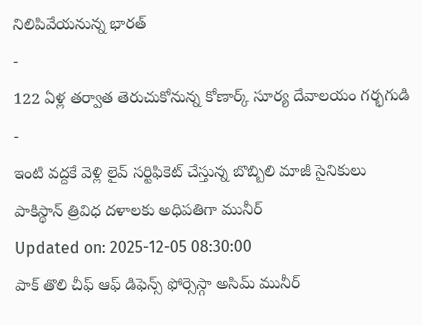నిలిపివేయనున్న భారత్
-
122 ఏళ్ల తర్వాత తెరుచుకోనున్న కోణార్క్ సూర్య దేవాలయం గర్భగుడి
-
ఇంటి వద్దకే వెళ్లి లైవ్ సర్టిఫికెట్ చేస్తున్న బొబ్బిలి మాజీ సైనికులు
పాకిస్థాన్ త్రివిధ దళాలకు అధిపతిగా మునీర్
Updated on: 2025-12-05 08:30:00
పాక్ తొలి చీఫ్ ఆఫ్ డిఫెన్స్ ఫోర్సెస్గా అసిమ్ మునీర్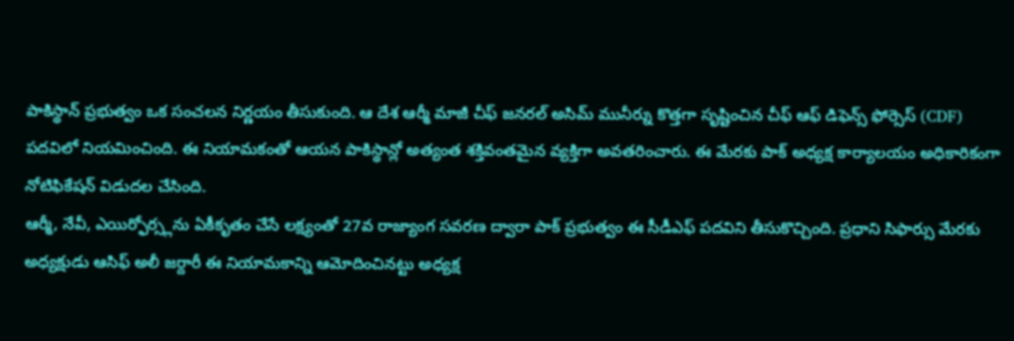పాకిస్థాన్ ప్రభుత్వం ఒక సంచలన నిర్ణయం తీసుకుంది. ఆ దేశ ఆర్మీ మాజీ చీఫ్ జనరల్ అసిమ్ మునీర్ను కొత్తగా సృష్టించిన చీఫ్ ఆఫ్ డిఫెన్స్ ఫోర్సెస్ (CDF) పదవిలో నియమించింది. ఈ నియామకంతో ఆయన పాకిస్థాన్లో అత్యంత శక్తివంతమైన వ్యక్తిగా అవతరించారు. ఈ మేరకు పాక్ అధ్యక్ష కార్యాలయం అధికారికంగా నోటిఫికేషన్ విడుదల చేసింది.
ఆర్మీ, నేవీ, ఎయిర్ఫోర్స్లను ఏకీకృతం చేసే లక్ష్యంతో 27వ రాజ్యాంగ సవరణ ద్వారా పాక్ ప్రభుత్వం ఈ సీడీఎఫ్ పదవిని తీసుకొచ్చింది. ప్రధాని సిఫార్సు మేరకు అధ్యక్షుడు ఆసిఫ్ అలీ జర్దారీ ఈ నియామకాన్ని ఆమోదించినట్టు అధ్యక్ష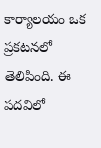కార్యాలయం ఒక ప్రకటనలో తెలిపింది. ఈ పదవిలో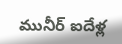మునీర్ ఐదేళ్ల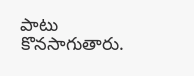పాటు కొనసాగుతారు.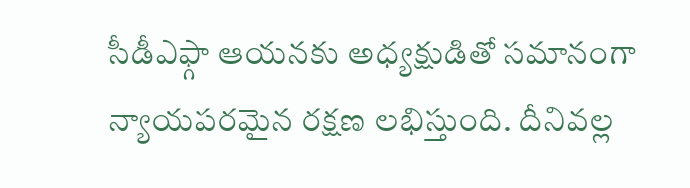సీడీఎఫ్గా ఆయనకు అధ్యక్షుడితో సమానంగా న్యాయపరమైన రక్షణ లభిస్తుంది. దీనివల్ల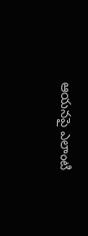ఆయనపై ఎలాంటి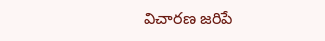విచారణ జరిపే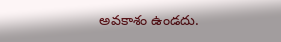అవకాశం ఉండదు.